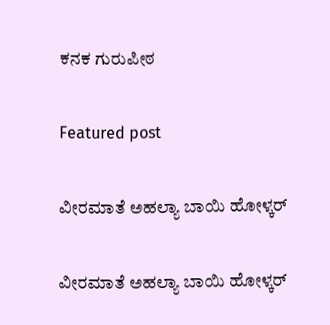ಕನಕ ಗುರುಪೀಠ

Featured post

ವೀರಮಾತೆ ಅಹಲ್ಯಾ ಬಾಯಿ ಹೋಳ್ಕರ್

ವೀರಮಾತೆ ಅಹಲ್ಯಾ ಬಾಯಿ ಹೋಳ್ಕರ್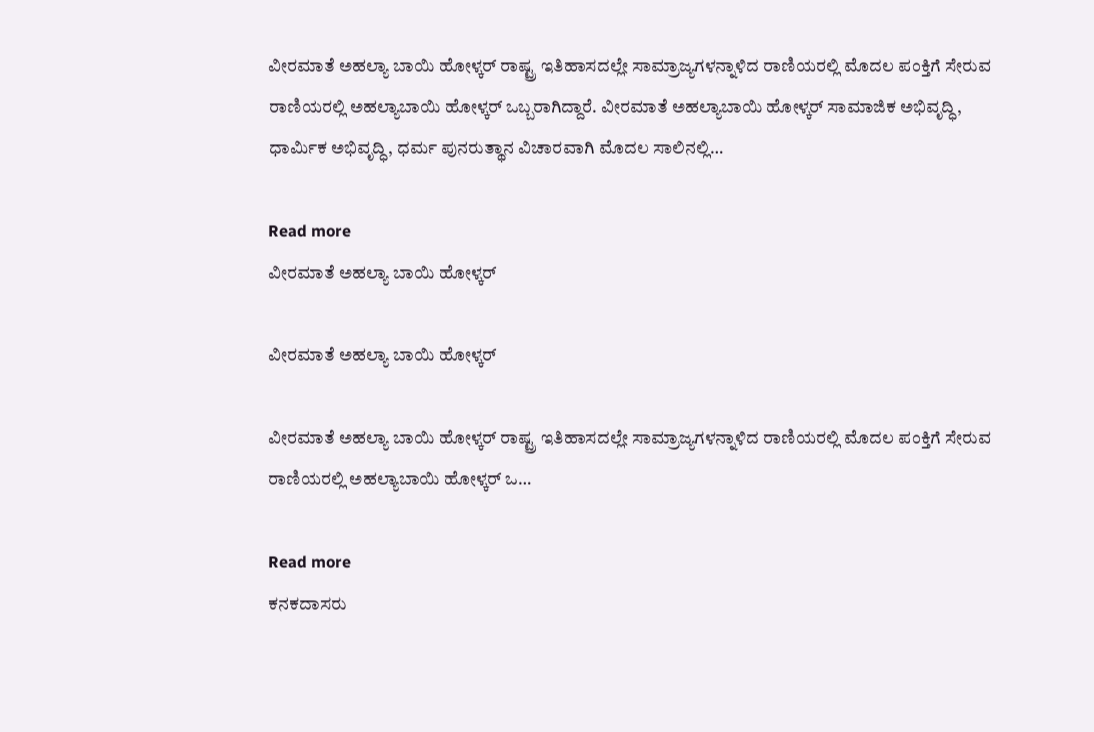ವೀರಮಾತೆ ಅಹಲ್ಯಾ ಬಾಯಿ ಹೋಳ್ಕರ್ ರಾಷ್ಟ್ರ ಇತಿಹಾಸದಲ್ಲೇ ಸಾಮ್ರಾಜ್ಯಗಳನ್ನಾಳಿದ ರಾಣಿಯರಲ್ಲಿ ಮೊದಲ ಪಂಕ್ತಿಗೆ ಸೇರುವ ರಾಣಿಯರಲ್ಲಿ ಅಹಲ್ಯಾಬಾಯಿ ಹೋಳ್ಕರ್ ಒಬ್ಬರಾಗಿದ್ದಾರೆ. ವೀರಮಾತೆ ಅಹಲ್ಯಾಬಾಯಿ ಹೋಳ್ಕರ್ ಸಾಮಾಜಿಕ ಅಭಿವೃದ್ಧಿ, ಧಾರ್ಮಿಕ ಅಭಿವೃದ್ಧಿ, ಧರ್ಮ ಪುನರುತ್ಥಾನ ವಿಚಾರವಾಗಿ ಮೊದಲ ಸಾಲಿನಲ್ಲಿ…

Read more
ವೀರಮಾತೆ ಅಹಲ್ಯಾ ಬಾಯಿ ಹೋಳ್ಕರ್

ವೀರಮಾತೆ ಅಹಲ್ಯಾ ಬಾಯಿ ಹೋಳ್ಕರ್

ವೀರಮಾತೆ ಅಹಲ್ಯಾ ಬಾಯಿ ಹೋಳ್ಕರ್ ರಾಷ್ಟ್ರ ಇತಿಹಾಸದಲ್ಲೇ ಸಾಮ್ರಾಜ್ಯಗಳನ್ನಾಳಿದ ರಾಣಿಯರಲ್ಲಿ ಮೊದಲ ಪಂಕ್ತಿಗೆ ಸೇರುವ ರಾಣಿಯರಲ್ಲಿ ಅಹಲ್ಯಾಬಾಯಿ ಹೋಳ್ಕರ್ ಒ…

Read more
ಕನಕದಾಸರು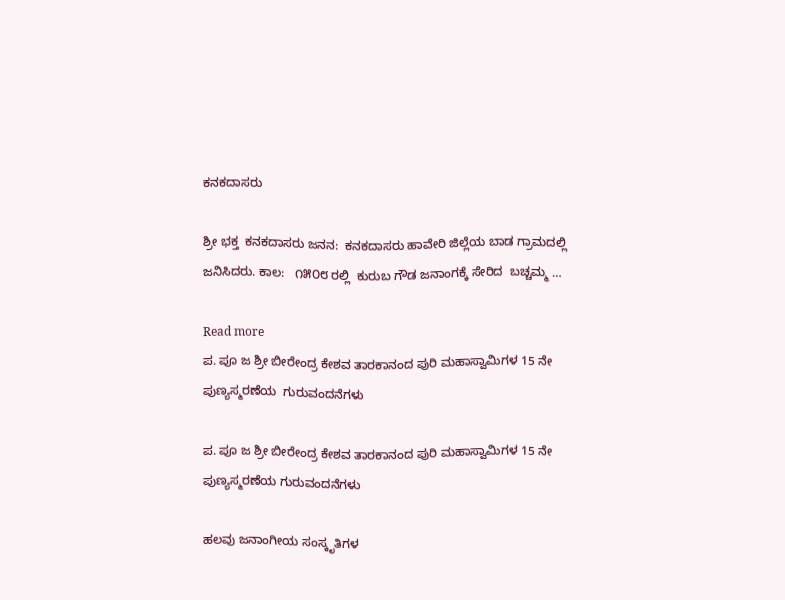ಕನಕದಾಸರು

ಶ್ರೀ ಭಕ್ತ  ಕನಕದಾಸರು ಜನನ:  ಕನಕದಾಸರು ಹಾವೇರಿ ಜಿಲ್ಲೆಯ ಬಾಡ ಗ್ರಾಮದಲ್ಲಿ ಜನಿಸಿದರು. ಕಾಲ:   ೧೫೦೮ ರಲ್ಲಿ  ಕುರುಬ ಗೌಡ ಜನಾಂಗಕ್ಕೆ ಸೇರಿದ  ಬಚ್ಚಮ್ಮ …

Read more
ಪ. ಪೂ ಜ ಶ್ರೀ ಬೀರೇಂದ್ರ ಕೇಶವ ತಾರಕಾನಂದ ಪುರಿ ಮಹಾಸ್ವಾಮಿಗಳ 15 ನೇ ಪುಣ್ಯಸ್ಮರಣೆಯ  ಗುರುವಂದನೆಗಳು

ಪ. ಪೂ ಜ ಶ್ರೀ ಬೀರೇಂದ್ರ ಕೇಶವ ತಾರಕಾನಂದ ಪುರಿ ಮಹಾಸ್ವಾಮಿಗಳ 15 ನೇ ಪುಣ್ಯಸ್ಮರಣೆಯ ಗುರುವಂದನೆಗಳು

ಹಲವು ಜನಾಂಗೀಯ ಸಂಸ್ಕೃತಿಗಳ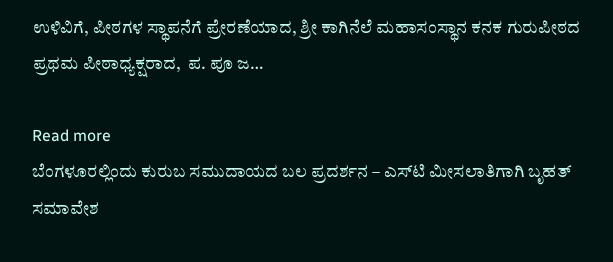ಉಳಿವಿಗೆ, ಪೀಠಗಳ ಸ್ಥಾಪನೆಗೆ ಪ್ರೇರಣೆಯಾದ, ಶ್ರೀ ಕಾಗಿನೆಲೆ ಮಹಾಸಂಸ್ಥಾನ ಕನಕ ಗುರುಪೀಠದ  ಪ್ರಥಮ ಪೀಠಾಧ್ಯಕ್ಷರಾದ,  ಪ. ಪೂ ಜ…

Read more
ಬೆಂಗಳೂರಲ್ಲಿಂದು ಕುರುಬ ಸಮುದಾಯದ ಬಲ ಪ್ರದರ್ಶನ – ಎಸ್‍ಟಿ ಮೀಸಲಾತಿಗಾಗಿ ಬೃಹತ್ ಸಮಾವೇಶ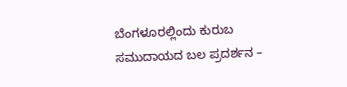ಬೆಂಗಳೂರಲ್ಲಿಂದು ಕುರುಬ ಸಮುದಾಯದ ಬಲ ಪ್ರದರ್ಶನ –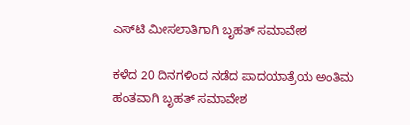ಎಸ್‍ಟಿ ಮೀಸಲಾತಿಗಾಗಿ ಬೃಹತ್ ಸಮಾವೇಶ

ಕಳೆದ 20 ದಿನಗಳಿಂದ ನಡೆದ ಪಾದಯಾತ್ರೆಯ ಅಂತಿಮ ಹಂತವಾಗಿ ಬೃಹತ್ ಸಮಾವೇಶ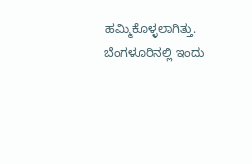ಹಮ್ಮಿಕೊಳ್ಳಲಾಗಿತ್ತು. ಬೆಂಗಳೂರಿನಲ್ಲಿ ಇಂದು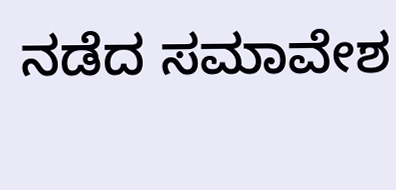ನಡೆದ ಸಮಾವೇಶ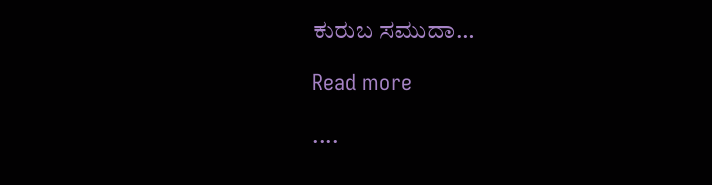ಕುರುಬ ಸಮುದಾ…

Read more

....